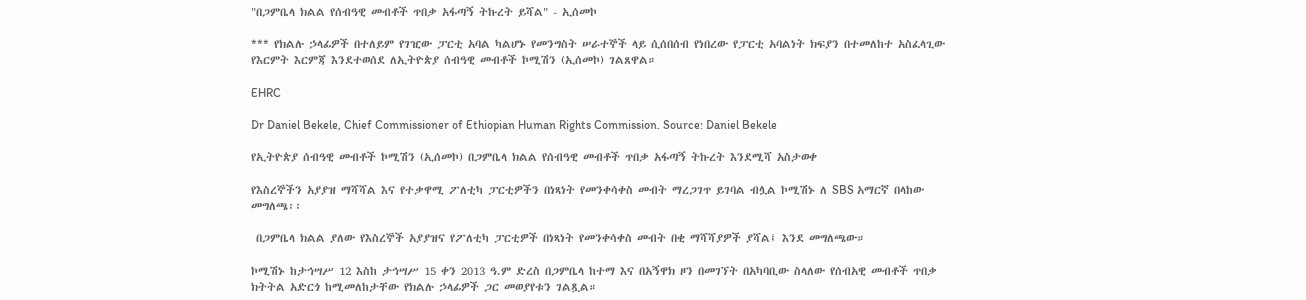"በጋምቤላ ክልል የሰብዓዊ መብቶች ጥበቃ አፋጣኝ ትኩረት ይሻል" - ኢሰመኮ

*** የክልሉ ኃላፊዎች በተለይም የገዢው ፓርቲ አባል ካልሆኑ የመንግስት ሠራተኞች ላይ ሲሰበሰብ የነበረው የፓርቲ አባልነት ክፍያን በተመለከተ አስፈላጊው የእርምት እርምጃ እንደተወሰደ ለኢትዮጵያ ሰብዓዊ መብቶች ኮሚሽን (ኢሰመኮ) ገልጸዋል።

EHRC

Dr Daniel Bekele, Chief Commissioner of Ethiopian Human Rights Commission. Source: Daniel Bekele

የኢትዮጵያ ሰብዓዊ መብቶች ኮሚሽን (ኢሰመኮ) በጋምቤላ ክልል የሰብዓዊ መብቶች ጥበቃ አፋጣኝ ትኩረት እንደሚሻ አስታወቀ

የእስረኞችን አያያዝ ማሻሻል እና የተቃዋሚ ፖለቲካ ፓርቲዎችን በነጻነት የመንቀሳቀስ መብት ማረጋገጥ ይገባል ብሏል ኮሚሽኑ ለ SBS አማርኛ በላከው  መግለጫ፡፡

 በጋምቤላ ክልል ያለው የእስረኞች አያያዝና የፖለቲካ ፓርቲዎች በነጻነት የመንቀሳቀስ መብት በቂ ማሻሻያዎች ያሻል፤ እንደ መግለጫው።

ኮሚሽኑ ከታኅሣሥ 12 እስከ ታኅሣሥ 15 ቀን 2013 ዓ.ም ድረስ በጋምቤላ ከተማ እና በአኝዋክ ዞን በመገኘት በአካባቢው ስላለው የሰብአዊ መብቶች ጥበቃ ክትትል አድርጎ ከሚመለከታቸው የክልሉ ኃላፊዎች ጋር መወያየቱን ገልጿል።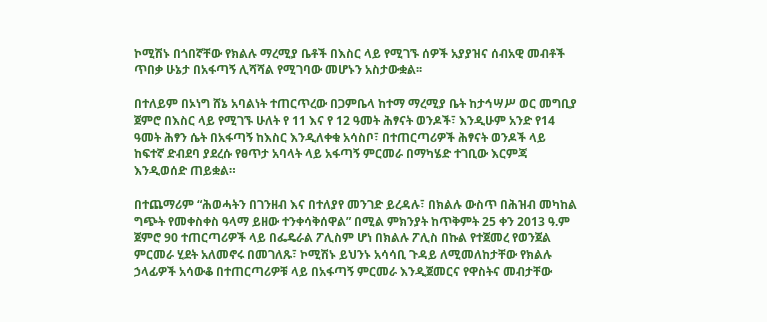ኮሚሽኑ በጎበኛቸው የክልሉ ማረሚያ ቤቶች በእስር ላይ የሚገኙ ሰዎች አያያዝና ሰብአዊ መብቶች ጥበቃ ሁኔታ በአፋጣኝ ሊሻሻል የሚገባው መሆኑን አስታውቋል፡፡

በተለይም በኦነግ ሸኔ አባልነት ተጠርጥረው በጋምቤላ ከተማ ማረሚያ ቤት ከታኅሣሥ ወር መግቢያ ጀምሮ በእስር ላይ የሚገኙ ሁለት የ 11 እና የ 12 ዓመት ሕፃናት ወንዶች፣ እንዲሁም አንድ የ14 ዓመት ሕፃን ሴት በአፋጣኝ ከእስር እንዲለቀቁ አሳስቦ፣ በተጠርጣሪዎች ሕፃናት ወንዶች ላይ ከፍተኛ ድብደባ ያደረሱ የፀጥታ አባላት ላይ አፋጣኝ ምርመራ በማካሄድ ተገቢው እርምጃ እንዲወሰድ ጠይቋል።

በተጨማሪም “ሕወሓትን በገንዘብ እና በተለያየ መንገድ ይረዳሉ፣ በክልሉ ውስጥ በሕዝብ መካከል ግጭት የመቀስቀስ ዓላማ ይዘው ተንቀሳቅሰዋል” በሚል ምክንያት ከጥቅምት 25 ቀን 2013 ዓ.ም ጀምሮ 90 ተጠርጣሪዎች ላይ በፌዴራል ፖሊስም ሆነ በክልሉ ፖሊስ በኩል የተጀመረ የወንጀል ምርመራ ሂደት አለመኖሩ በመገለጹ፣ ኮሚሽኑ ይህንኑ አሳሳቢ ጉዳይ ለሚመለከታቸው የክልሉ ኃላፊዎች አሳውቆ በተጠርጣሪዎቹ ላይ በአፋጣኝ ምርመራ እንዲጀመርና የዋስትና መብታቸው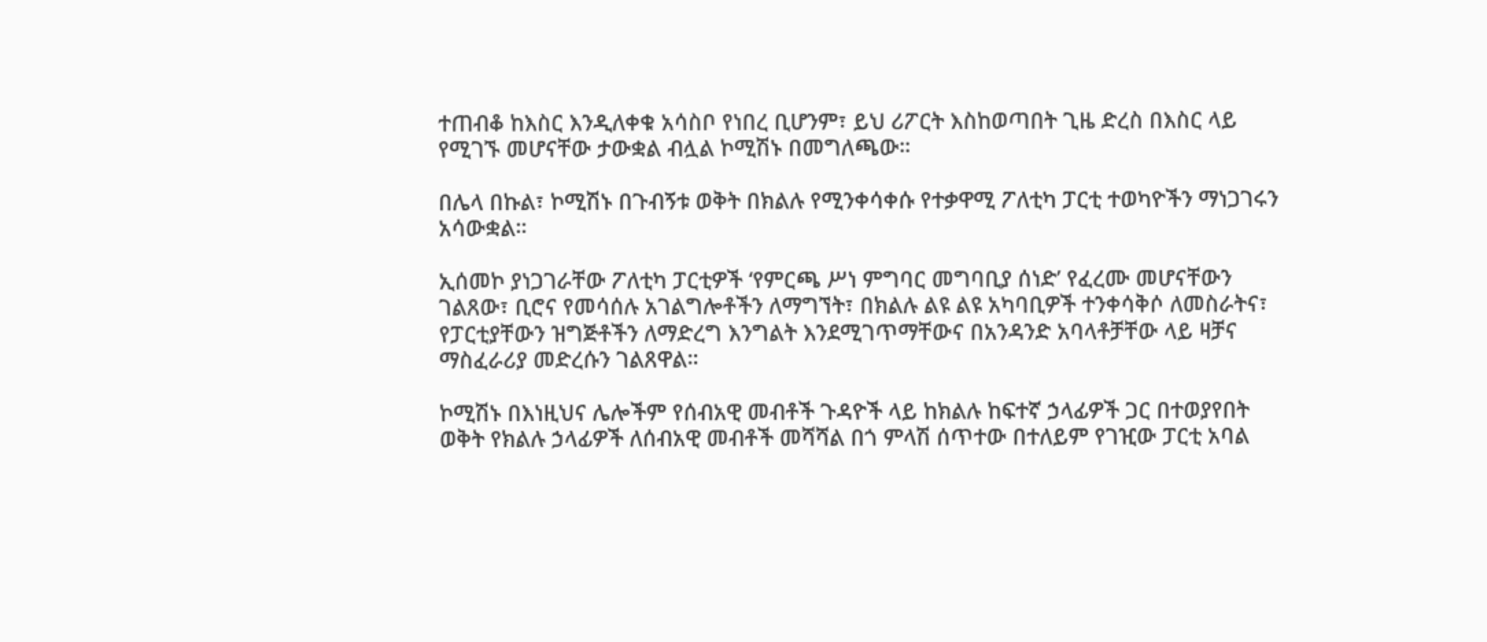ተጠብቆ ከእስር እንዲለቀቁ አሳስቦ የነበረ ቢሆንም፣ ይህ ሪፖርት እስከወጣበት ጊዜ ድረስ በእስር ላይ የሚገኙ መሆናቸው ታውቋል ብሏል ኮሚሽኑ በመግለጫው።

በሌላ በኩል፣ ኮሚሽኑ በጉብኝቱ ወቅት በክልሉ የሚንቀሳቀሱ የተቃዋሚ ፖለቲካ ፓርቲ ተወካዮችን ማነጋገሩን አሳውቋል።

ኢሰመኮ ያነጋገራቸው ፖለቲካ ፓርቲዎች ‘የምርጫ ሥነ ምግባር መግባቢያ ሰነድ’ የፈረሙ መሆናቸውን ገልጸው፣ ቢሮና የመሳሰሉ አገልግሎቶችን ለማግኘት፣ በክልሉ ልዩ ልዩ አካባቢዎች ተንቀሳቅሶ ለመስራትና፣ የፓርቲያቸውን ዝግጅቶችን ለማድረግ እንግልት እንደሚገጥማቸውና በአንዳንድ አባላቶቻቸው ላይ ዛቻና ማስፈራሪያ መድረሱን ገልጸዋል።

ኮሚሽኑ በእነዚህና ሌሎችም የሰብአዊ መብቶች ጉዳዮች ላይ ከክልሉ ከፍተኛ ኃላፊዎች ጋር በተወያየበት ወቅት የክልሉ ኃላፊዎች ለሰብአዊ መብቶች መሻሻል በጎ ምላሽ ሰጥተው በተለይም የገዢው ፓርቲ አባል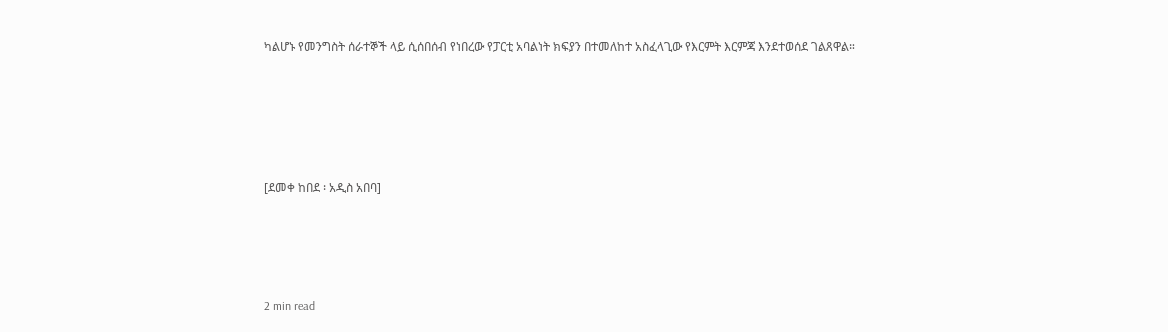ካልሆኑ የመንግስት ሰራተኞች ላይ ሲሰበሰብ የነበረው የፓርቲ አባልነት ክፍያን በተመለከተ አስፈላጊው የእርምት እርምጃ እንደተወሰደ ገልጸዋል።





[ደመቀ ከበደ ፡ አዲስ አበባ]




2 min read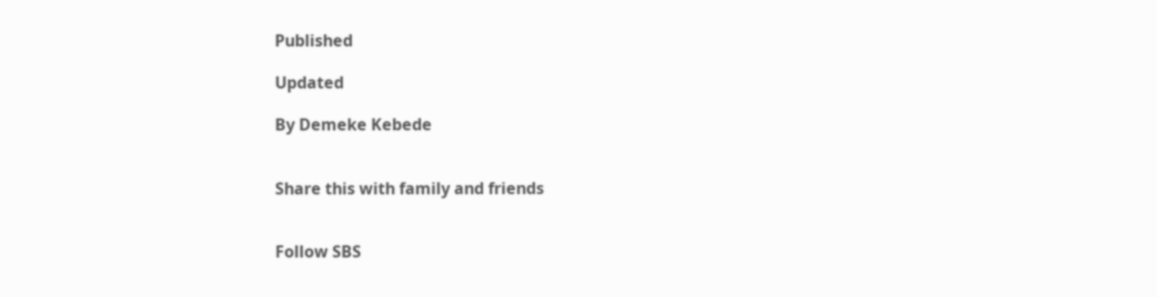Published

Updated

By Demeke Kebede


Share this with family and friends


Follow SBS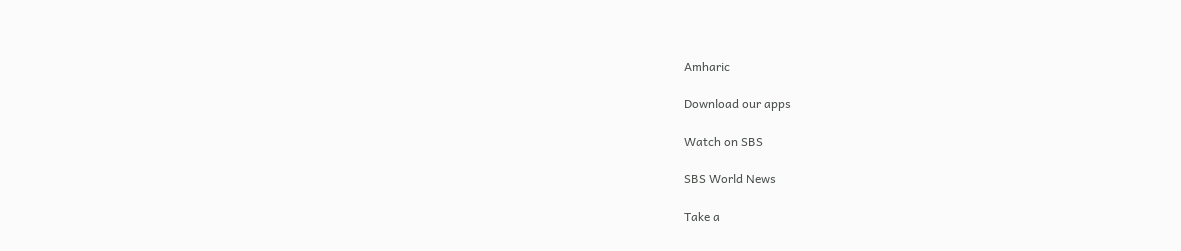Amharic

Download our apps

Watch on SBS

SBS World News

Take a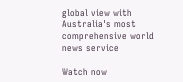global view with Australia's most comprehensive world news service

Watch now